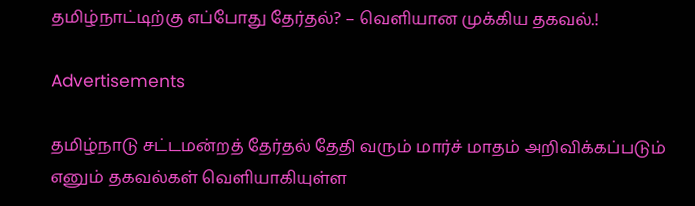தமிழ்நாட்டிற்கு எப்போது தேர்தல்? – வெளியான முக்கிய தகவல்.!

Advertisements

தமிழ்நாடு சட்டமன்றத் தேர்தல் தேதி வரும் மார்ச் மாதம் அறிவிக்கப்படும் எனும் தகவல்கள் வெளியாகியுள்ள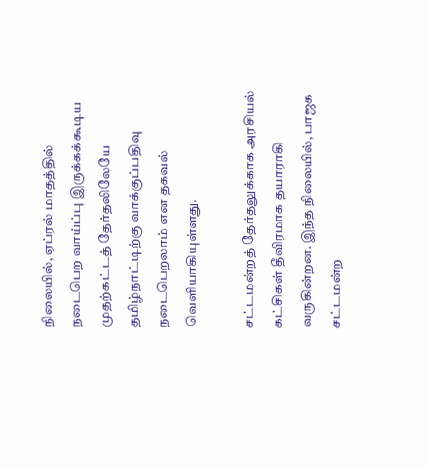நிலையில், ஏப்ரல் மாதத்தில் நடைபெற வாய்ப்பு இருக்கக்கூடிய முதற்கட்டத் தேர்தலிலேயே தமிழ்நாட்டிற்கு வாக்குப்பதிவு நடைபெறலாம் என தகவல் வெளியாகியுள்ளது.

சட்டமன்றத் தேர்தலுக்காக அரசியல் கட்சிகள் தீவிரமாக தயாராகி வருகின்றன. இந்த நிலையில், பாஜக சட்டமன்ற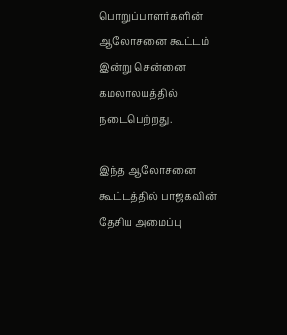பொறுப்பாளர்களின் ஆலோசனை கூட்டம் இன்று சென்னை கமலாலயத்தில் நடைபெற்றது.

இந்த ஆலோசனை கூட்டத்தில் பாஜகவின் தேசிய அமைப்பு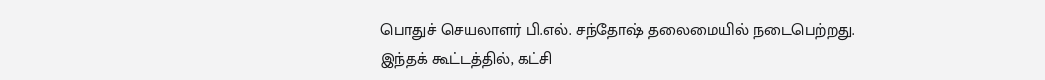பொதுச் செயலாளர் பி.எல். சந்தோஷ் தலைமையில் நடைபெற்றது.
இந்தக் கூட்டத்தில், கட்சி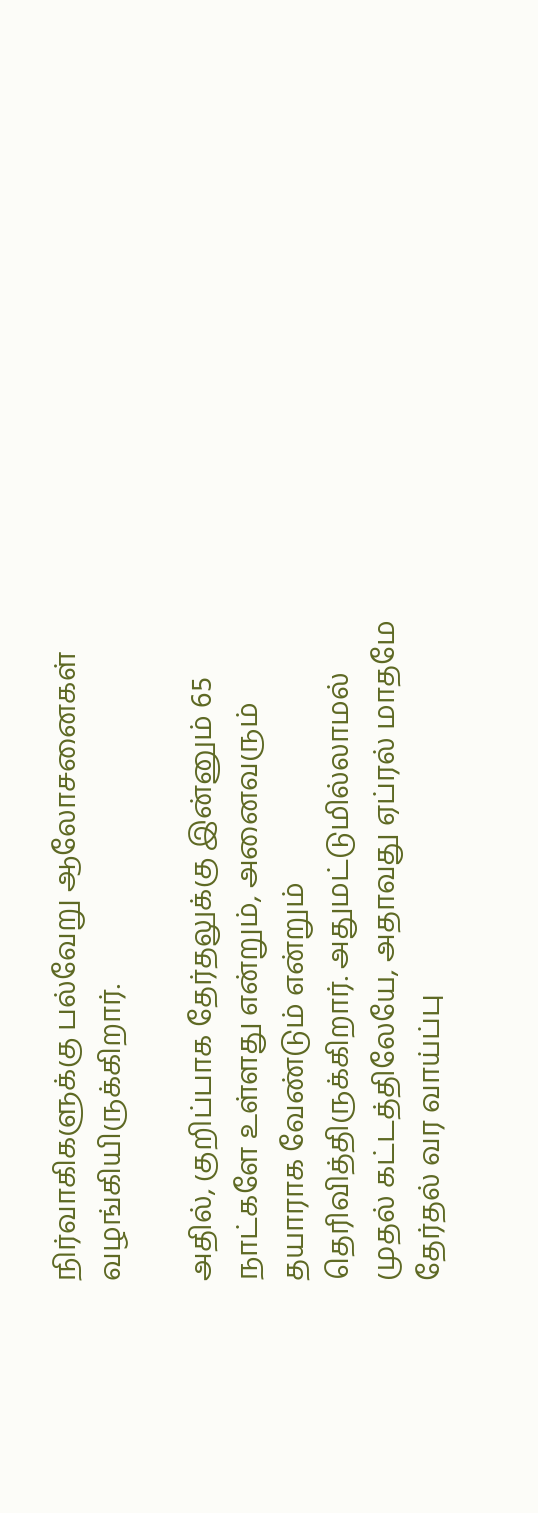நிர்வாகிகளுக்கு பல்வேறு ஆலோசனைகள் வழங்கியிருக்கிறார்.

அதில், குறிப்பாக தேர்தலுக்கு இன்னும் 65 நாட்களே உள்ளது என்றும், அனைவரும் தயாராக வேண்டும் என்றும் தெரிவித்திருக்கிறார். அதுமட்டுமில்லாமல் முதல் கட்டத்திலேயே, அதாவது ஏப்ரல் மாதமே தேர்தல் வர வாய்ப்பு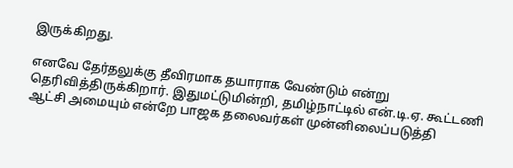இருக்கிறது.

எனவே தேர்தலுக்கு தீவிரமாக தயாராக வேண்டும் என்று தெரிவித்திருக்கிறார். இதுமட்டுமின்றி, தமிழ்நாட்டில் என்.டி.ஏ. கூட்டணி ஆட்சி அமையும் என்றே பாஜக தலைவர்கள் முன்னிலைப்படுத்தி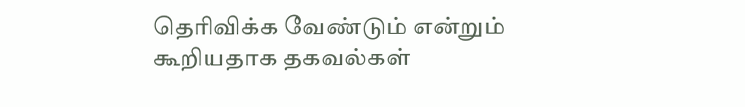தெரிவிக்க வேண்டும் என்றும் கூறியதாக தகவல்கள்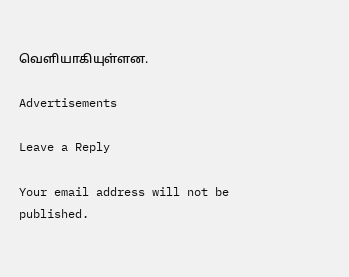வெளியாகியுள்ளன.

Advertisements

Leave a Reply

Your email address will not be published.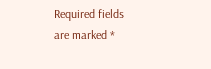Required fields are marked *